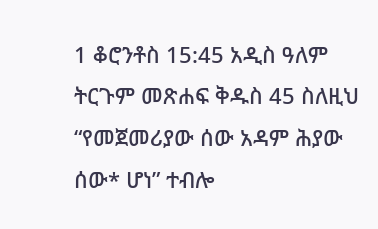1 ቆሮንቶስ 15:45 አዲስ ዓለም ትርጉም መጽሐፍ ቅዱስ 45 ስለዚህ “የመጀመሪያው ሰው አዳም ሕያው ሰው* ሆነ” ተብሎ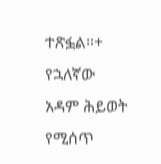ተጽፏል።+ የኋለኛው አዳም ሕይወት የሚሰጥ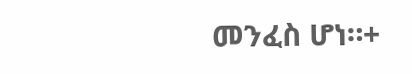መንፈስ ሆነ።+